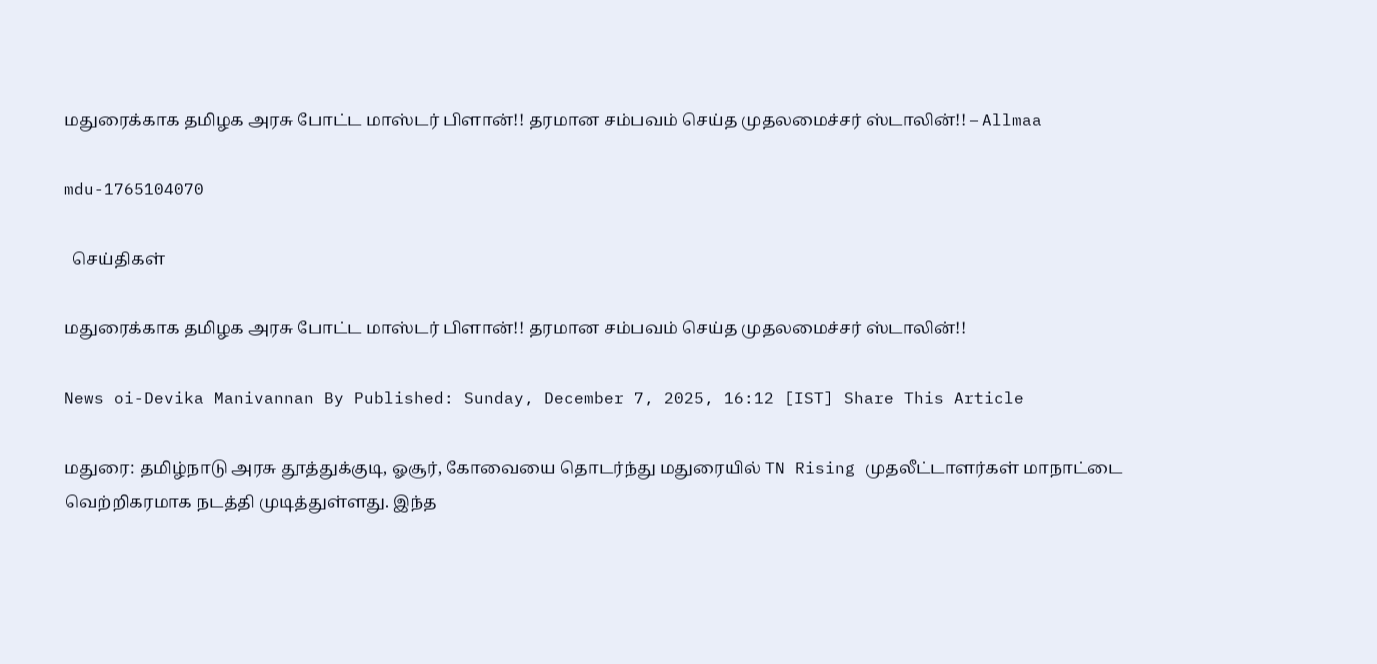மதுரைக்காக தமிழக அரசு போட்ட மாஸ்டர் பிளான்!! தரமான சம்பவம் செய்த முதலமைச்சர் ஸ்டாலின்!! – Allmaa

mdu-1765104070

  செய்திகள்

மதுரைக்காக தமிழக அரசு போட்ட மாஸ்டர் பிளான்!! தரமான சம்பவம் செய்த முதலமைச்சர் ஸ்டாலின்!!

News oi-Devika Manivannan By Published: Sunday, December 7, 2025, 16:12 [IST] Share This Article

மதுரை: தமிழ்நாடு அரசு தூத்துக்குடி, ஓசூர், கோவையை தொடர்ந்து மதுரையில் TN Rising முதலீட்டாளர்கள் மாநாட்டை வெற்றிகரமாக நடத்தி முடித்துள்ளது. இந்த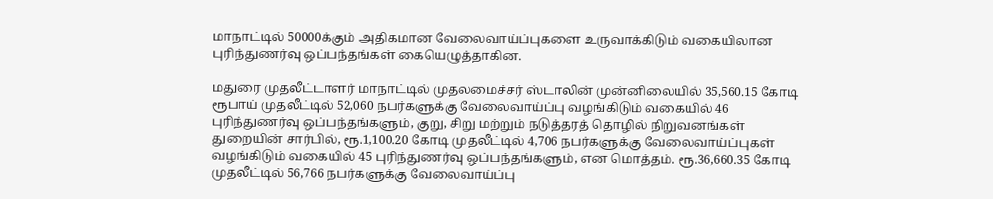மாநாட்டில் 50000க்கும் அதிகமான வேலைவாய்ப்புகளை உருவாக்கிடும் வகையிலான புரிந்துணர்வு ஒப்பந்தங்கள் கையெழுத்தாகின.

மதுரை முதலீட்டாளர் மாநாட்டில் முதலமைச்சர் ஸ்டாலின் முன்னிலையில் 35,560.15 கோடி ரூபாய் முதலீட்டில் 52,060 நபர்களுக்கு வேலைவாய்ப்பு வழங்கிடும் வகையில் 46 புரிந்துணர்வு ஒப்பந்தங்களும், குறு, சிறு மற்றும் நடுத்தரத் தொழில் நிறுவனங்கள் துறையின் சார்பில், ரூ.1,100.20 கோடி முதலீட்டில் 4,706 நபர்களுக்கு வேலைவாய்ப்புகள் வழங்கிடும் வகையில் 45 புரிந்துணர்வு ஒப்பந்தங்களும், என மொத்தம். ரூ.36,660.35 கோடி முதலீட்டில் 56,766 நபர்களுக்கு வேலைவாய்ப்பு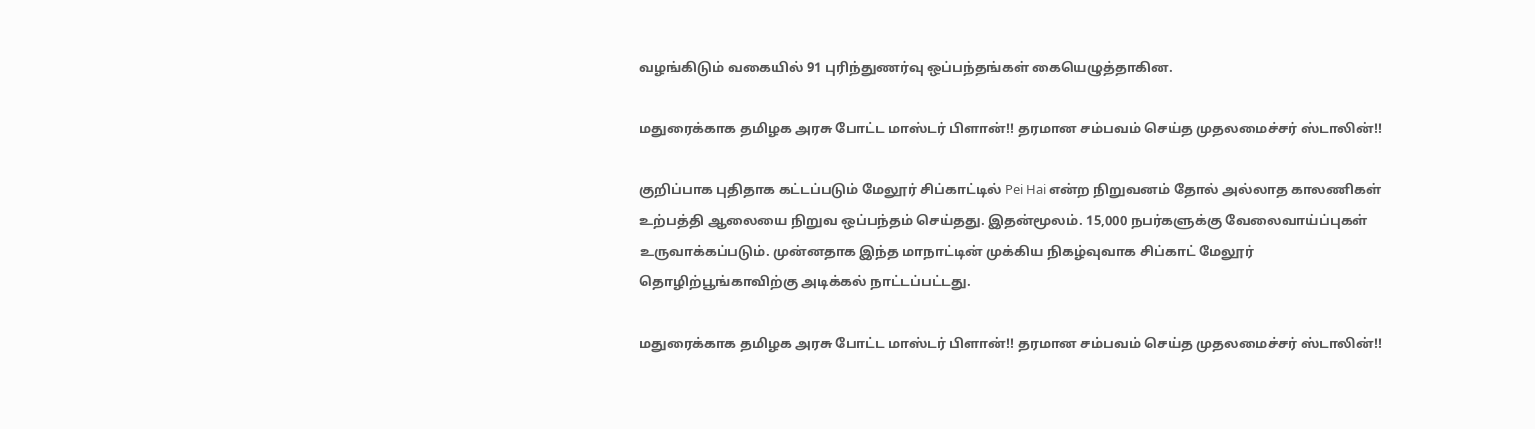வழங்கிடும் வகையில் 91 புரிந்துணர்வு ஒப்பந்தங்கள் கையெழுத்தாகின.

மதுரைக்காக தமிழக அரசு போட்ட மாஸ்டர் பிளான்!! தரமான சம்பவம் செய்த முதலமைச்சர் ஸ்டாலின்!!

குறிப்பாக புதிதாக கட்டப்படும் மேலூர் சிப்காட்டில் Pei Hai என்ற நிறுவனம் தோல் அல்லாத காலணிகள் உற்பத்தி ஆலையை நிறுவ ஒப்பந்தம் செய்தது. இதன்மூலம். 15,000 நபர்களுக்கு வேலைவாய்ப்புகள் உருவாக்கப்படும். முன்னதாக இந்த மாநாட்டின் முக்கிய நிகழ்வுவாக சிப்காட் மேலூர் தொழிற்பூங்காவிற்கு அடிக்கல் நாட்டப்பட்டது.

மதுரைக்காக தமிழக அரசு போட்ட மாஸ்டர் பிளான்!! தரமான சம்பவம் செய்த முதலமைச்சர் ஸ்டாலின்!!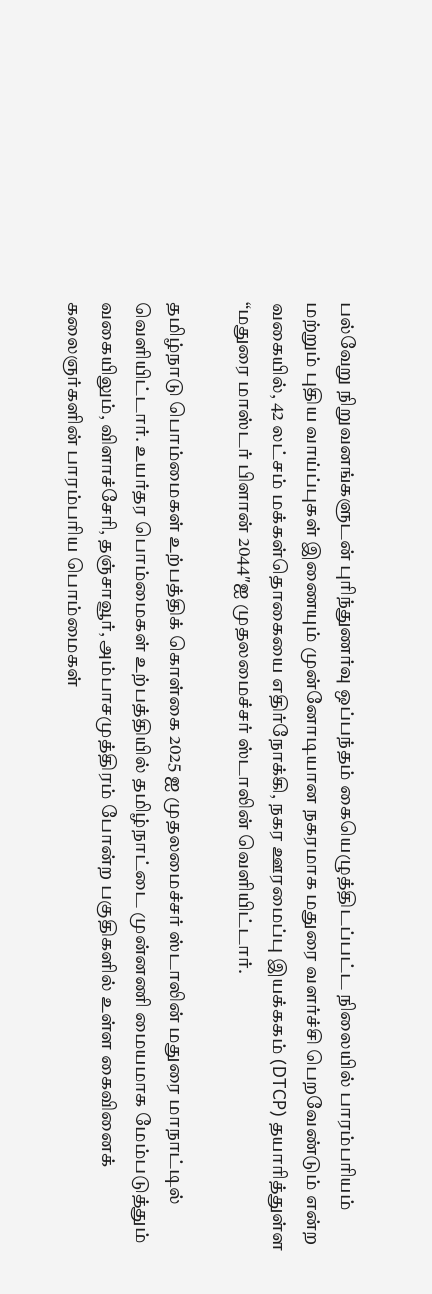பல்வேறு நிறுவனங்களுடன் புரிந்துணர்வு ஒப்பந்தம் கையெழுத்திடப்பட்ட நிலையில் பாரம்பரியம் மற்றும் புதிய வாய்ப்புகள் இணையும் முன்னோடியான நகரமாக மதுரை வளர்ச்சி பெறவேண்டும் என்ற வகையில், 42 லட்சம் மக்கள்தொகையை எதிர்நோக்கி, நகர ஊரமைப்பு இயக்ககம் (DTCP) தயாரித்துள்ள “மதுரை மாஸ்டர் பிளான் 2044″ஐ முதலமைச்சர் ஸ்டாலின் வெளியிட்டார்.

தமிழ்நாடு பொம்மைகள் உற்பத்திக் கொள்கை 2025 ஐ முதலமைச்சர் ஸ்டாலின் மதுரை மாநாட்டில் வெளியிட்டார். உயர்தர பொம்மைகள் உற்பத்தியில் தமிழ்நாட்டை முன்னணி மையமாக மேம்படுத்தும் வகையிலும், விளாச்சேரி, தஞ்சாவூர், அம்பாசமுத்திரம் போன்ற பகுதிகளில் உள்ள கைவினைக் கலைஞர்களின் பாரம்பரிய பொம்மைகள்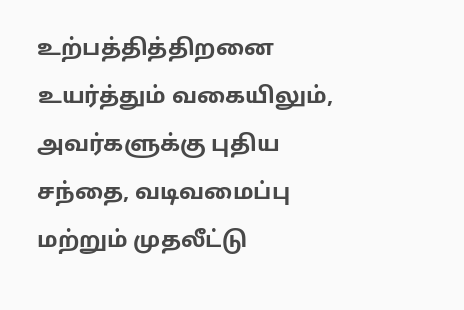உற்பத்தித்திறனை உயர்த்தும் வகையிலும், அவர்களுக்கு புதிய சந்தை, வடிவமைப்பு மற்றும் முதலீட்டு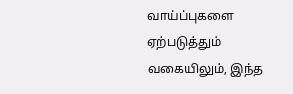வாய்ப்புகளை ஏற்படுத்தும் வகையிலும், இந்த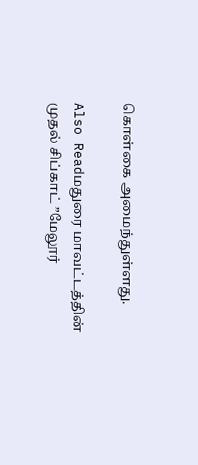கொள்கை அமைந்துள்ளது.

Also Readமதுரை மாவட்டத்தின் முதல் சிப்காட் ”மேலூர்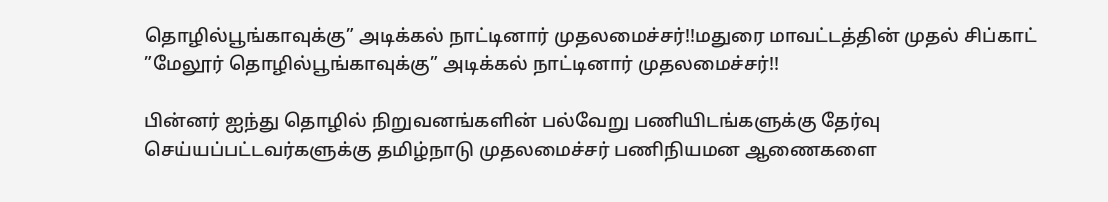தொழில்பூங்காவுக்கு” அடிக்கல் நாட்டினார் முதலமைச்சர்!!மதுரை மாவட்டத்தின் முதல் சிப்காட் ”மேலூர் தொழில்பூங்காவுக்கு” அடிக்கல் நாட்டினார் முதலமைச்சர்!!

பின்னர் ஐந்து தொழில் நிறுவனங்களின் பல்வேறு பணியிடங்களுக்கு தேர்வு செய்யப்பட்டவர்களுக்கு தமிழ்நாடு முதலமைச்சர் பணிநியமன ஆணைகளை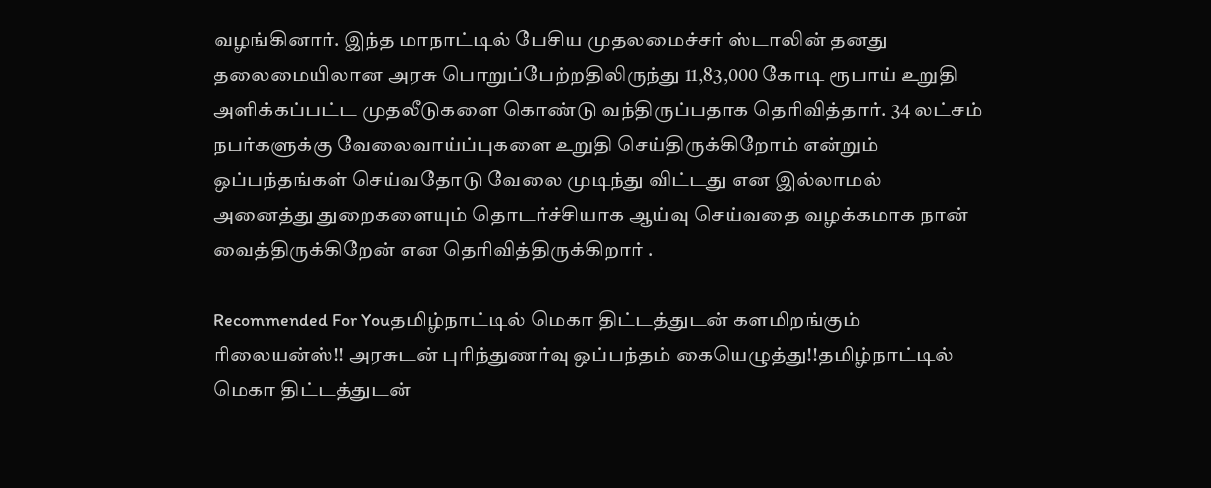வழங்கினார். இந்த மாநாட்டில் பேசிய முதலமைச்சர் ஸ்டாலின் தனது தலைமையிலான அரசு பொறுப்பேற்றதிலிருந்து 11,83,000 கோடி ரூபாய் உறுதி அளிக்கப்பட்ட முதலீடுகளை கொண்டு வந்திருப்பதாக தெரிவித்தார். 34 லட்சம் நபர்களுக்கு வேலைவாய்ப்புகளை உறுதி செய்திருக்கிறோம் என்றும் ஒப்பந்தங்கள் செய்வதோடு வேலை முடிந்து விட்டது என இல்லாமல் அனைத்து துறைகளையும் தொடர்ச்சியாக ஆய்வு செய்வதை வழக்கமாக நான் வைத்திருக்கிறேன் என தெரிவித்திருக்கிறார் .

Recommended For Youதமிழ்நாட்டில் மெகா திட்டத்துடன் களமிறங்கும் ரிலையன்ஸ்!! அரசுடன் புரிந்துணர்வு ஒப்பந்தம் கையெழுத்து!!தமிழ்நாட்டில் மெகா திட்டத்துடன்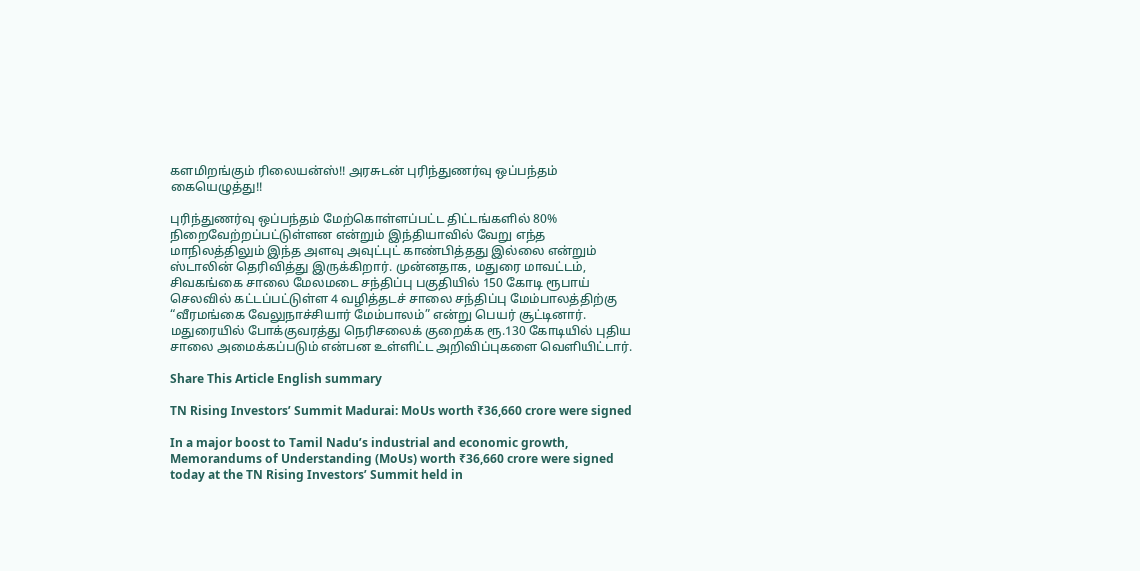களமிறங்கும் ரிலையன்ஸ்!! அரசுடன் புரிந்துணர்வு ஒப்பந்தம் கையெழுத்து!!

புரிந்துணர்வு ஒப்பந்தம் மேற்கொள்ளப்பட்ட திட்டங்களில் 80% நிறைவேற்றப்பட்டுள்ளன என்றும் இந்தியாவில் வேறு எந்த மாநிலத்திலும் இந்த அளவு அவுட்புட் காண்பித்தது இல்லை என்றும் ஸ்டாலின் தெரிவித்து இருக்கிறார். முன்னதாக, மதுரை மாவட்டம், சிவகங்கை சாலை மேலமடை சந்திப்பு பகுதியில் 150 கோடி ரூபாய் செலவில் கட்டப்பட்டுள்ள 4 வழித்தடச் சாலை சந்திப்பு மேம்பாலத்திற்கு “வீரமங்கை வேலுநாச்சியார் மேம்பாலம்” என்று பெயர் சூட்டினார். மதுரையில் போக்குவரத்து நெரிசலைக் குறைக்க ரூ.130 கோடியில் புதிய சாலை அமைக்கப்படும் என்பன உள்ளிட்ட அறிவிப்புகளை வெளியிட்டார்.

Share This Article English summary

TN Rising Investors’ Summit Madurai: MoUs worth ₹36,660 crore were signed

In a major boost to Tamil Nadu’s industrial and economic growth, Memorandums of Understanding (MoUs) worth ₹36,660 crore were signed today at the TN Rising Investors’ Summit held in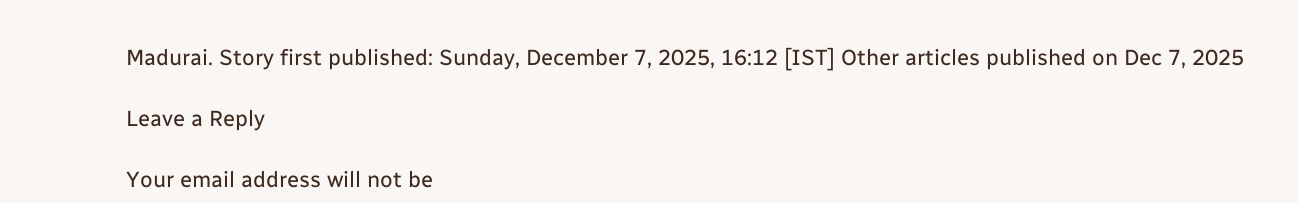Madurai. Story first published: Sunday, December 7, 2025, 16:12 [IST] Other articles published on Dec 7, 2025

Leave a Reply

Your email address will not be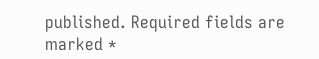published. Required fields are marked *